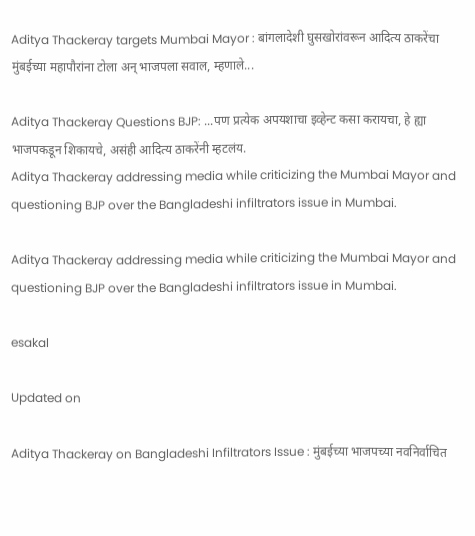Aditya Thackeray targets Mumbai Mayor : बांगलादेशी घुसखोरांवरून आदित्य ठाकरेंचा मुंबईच्या महापौरांना टोला अन् भाजपला सवाल, म्हणाले...

Aditya Thackeray Questions BJP: ...पण प्रत्येक अपयशाचा इव्हेन्ट कसा करायचा, हे ह्या भाजपकडून शिकायचे, असंही आदित्य ठाकरेंनी म्हटलंय.
Aditya Thackeray addressing media while criticizing the Mumbai Mayor and questioning BJP over the Bangladeshi infiltrators issue in Mumbai.

Aditya Thackeray addressing media while criticizing the Mumbai Mayor and questioning BJP over the Bangladeshi infiltrators issue in Mumbai.

esakal

Updated on

Aditya Thackeray on Bangladeshi Infiltrators Issue : मुंबईच्या भाजपच्या नवनिर्वाचित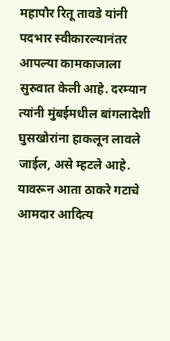महापौर रितू तावडे यांनी पदभार स्वीकारल्यानंतर आपल्या कामकाजाला सुरुवात केली आहे. दरम्यान त्यांनी मुंबईमधील बांगलादेशी घुसखोरांना हाकलून लावले जाईल, असे म्हटले आहे. यावरून आता ठाकरे गटाचे आमदार आदित्य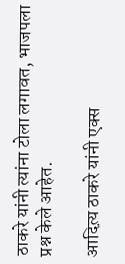ठाकरे यांनी त्यांना टोला लगावत, भाजपला प्रश्न केले आहेत.

आदित्य़ ठाकरे यांनी एक्स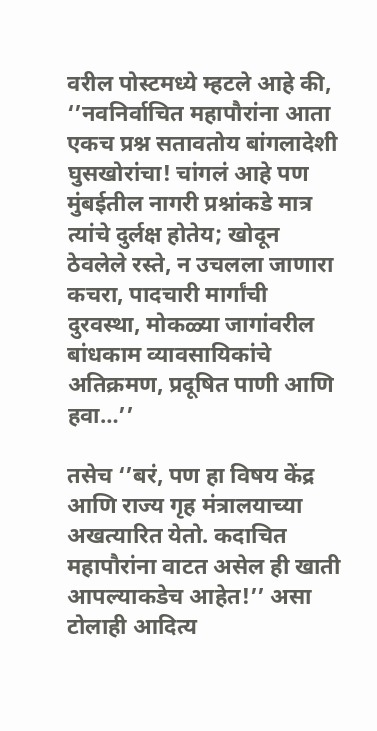वरील पोस्टमध्ये म्हटले आहे की, ‘’नवनिर्वाचित महापौरांना आता एकच प्रश्न सतावतोय बांगलादेशी घुसखोरांचा! चांगलं आहे पण मुंबईतील नागरी प्रश्नांकडे मात्र त्यांचे दुर्लक्ष होतेय; खोदून ठेवलेले रस्ते, न उचलला जाणारा कचरा, पादचारी मार्गांची दुरवस्था, मोकळ्या जागांवरील बांधकाम व्यावसायिकांचे अतिक्रमण, प्रदूषित पाणी आणि हवा…’’

तसेच ‘’बरं, पण हा विषय केंद्र आणि राज्य गृह मंत्रालयाच्या अखत्यारित येतो. कदाचित महापौरांना वाटत असेल ही खाती आपल्याकडेच आहेत!’’ असा टोलाही आदित्य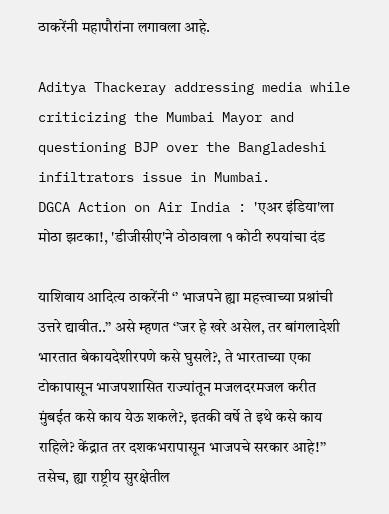ठाकरेंनी महापौरांना लगावला आहे.

Aditya Thackeray addressing media while criticizing the Mumbai Mayor and questioning BJP over the Bangladeshi infiltrators issue in Mumbai.
DGCA Action on Air India : 'एअर इंडिया'ला मोठा झटका!, 'डीजीसीए'ने ठोठावला १ कोटी रुपयांचा दंड

याशिवाय आदित्य ठाकरेंनी ‘’ भाजपने ह्या महत्त्वाच्या प्रश्नांची उत्तरे द्यावीत..’’ असे म्हणत ‘’जर हे खरे असेल, तर बांगलादेशी भारतात बेकायदेशीरपणे कसे घुसले?, ते भारताच्या एका टोकापासून भाजपशासित राज्यांतून मजलदरमजल करीत मुंबईत कसे काय येऊ शकले?, इतकी वर्षे ते इथे कसे काय राहिले? केंद्रात तर दशकभरापासून भाजपचे सरकार आहे!’’  तसेच, ह्या राष्ट्रीय सुरक्षेतील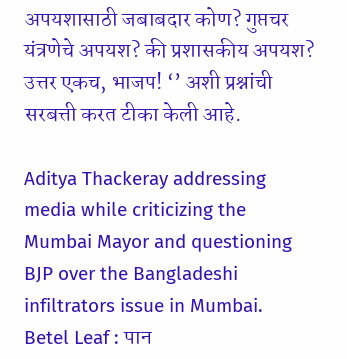अपयशासाठी जबाबदार कोण? गुप्तचर यंत्रणेचे अपयश? की प्रशासकीय अपयश? उत्तर एकच, भाजप! ‘’ अशी प्रश्नांची सरबत्ती करत टीका केली आहे.

Aditya Thackeray addressing media while criticizing the Mumbai Mayor and questioning BJP over the Bangladeshi infiltrators issue in Mumbai.
Betel Leaf : पान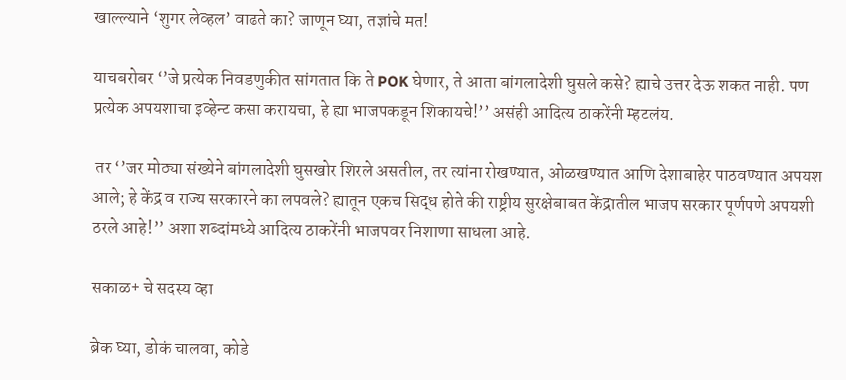खाल्ल्याने ‘शुगर लेव्हल’ वाढते का? जाणून घ्या, तज्ञांचे मत!

याचबरोबर ‘’जे प्रत्येक निवडणुकीत सांगतात कि ते POK घेणार, ते आता बांगलादेशी घुसले कसे? ह्याचे उत्तर देऊ शकत नाही. पण प्रत्येक अपयशाचा इव्हेन्ट कसा करायचा, हे ह्या भाजपकडून शिकायचे!’’ असंही आदित्य ठाकरेंनी म्हटलंय.

 तर ‘’जर मोठ्या संख्येने बांगलादेशी घुसखोर शिरले असतील, तर त्यांना रोखण्यात, ओळखण्यात आणि देशाबाहेर पाठवण्यात अपयश आले; हे केंद्र व राज्य सरकारने का लपवले? ह्यातून एकच सिद्ध होते की राष्ट्रीय सुरक्षेबाबत केंद्रातील भाजप सरकार पूर्णपणे अपयशी ठरले आहे!’’ अशा शब्दांमध्ये आदित्य ठाकरेंनी भाजपवर निशाणा साधला आहे.

सकाळ+ चे सदस्य व्हा

ब्रेक घ्या, डोकं चालवा, कोडे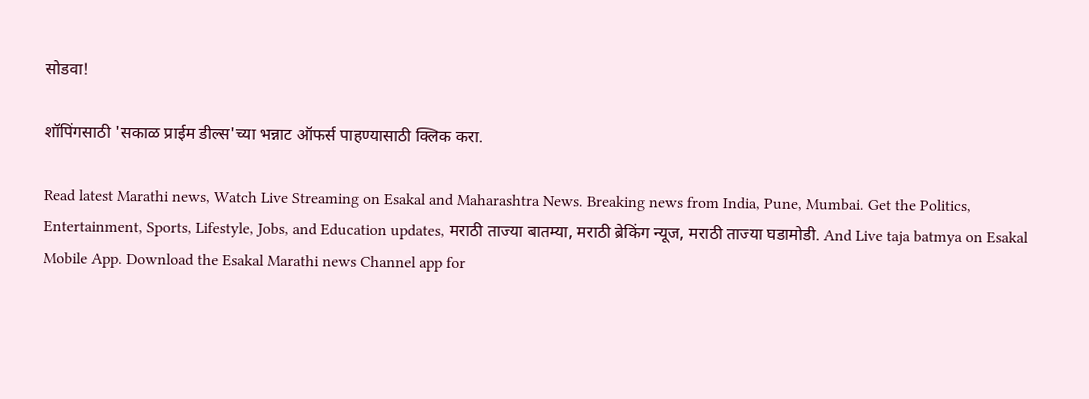सोडवा!

शॉपिंगसाठी 'सकाळ प्राईम डील्स'च्या भन्नाट ऑफर्स पाहण्यासाठी क्लिक करा.

Read latest Marathi news, Watch Live Streaming on Esakal and Maharashtra News. Breaking news from India, Pune, Mumbai. Get the Politics, Entertainment, Sports, Lifestyle, Jobs, and Education updates, मराठी ताज्या बातम्या, मराठी ब्रेकिंग न्यूज, मराठी ताज्या घडामोडी. And Live taja batmya on Esakal Mobile App. Download the Esakal Marathi news Channel app for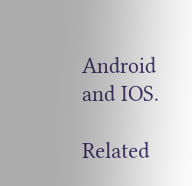Android and IOS.

Related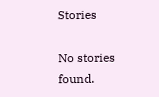Stories

No stories found.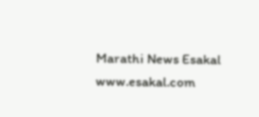Marathi News Esakal
www.esakal.com